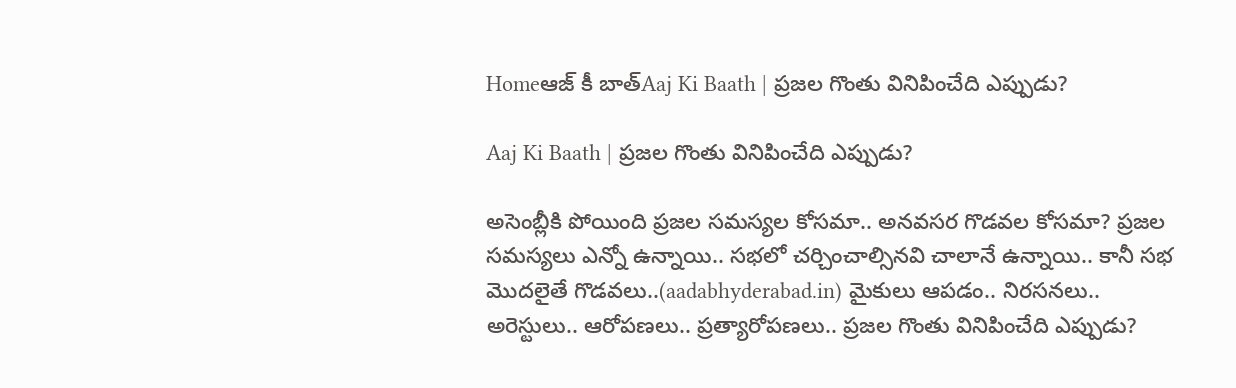Homeఆజ్ కీ బాత్Aaj Ki Baath | ప్రజల గొంతు వినిపించేది ఎప్పుడు?

Aaj Ki Baath | ప్రజల గొంతు వినిపించేది ఎప్పుడు?

అసెంబ్లీకి పోయింది ప్రజల సమస్యల కోసమా.. అనవసర గొడవల కోసమా? ప్రజల సమస్యలు ఎన్నో ఉన్నాయి.. సభలో చర్చించాల్సినవి చాలానే ఉన్నాయి.. కానీ సభ మొదలైతే గొడవలు..(aadabhyderabad.in) మైకులు ఆపడం.. నిరసనలు.. అరెస్టులు.. ఆరోపణలు.. ప్రత్యారోపణలు.. ప్రజల గొంతు వినిపించేది ఎప్పుడు?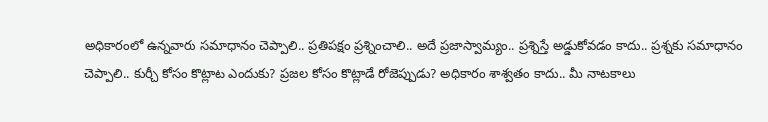అధికారంలో ఉన్నవారు సమాధానం చెప్పాలి.. ప్రతిపక్షం ప్రశ్నించాలి.. అదే ప్రజాస్వామ్యం.. ప్రశ్నిస్తే అడ్డుకోవడం కాదు.. ప్రశ్నకు సమాధానం చెప్పాలి.. కుర్చీ కోసం కొట్లాట ఎందుకు? ప్రజల కోసం కొట్లాడే రోజెప్పుడు? అధికారం శాశ్వతం కాదు.. మీ నాటకాలు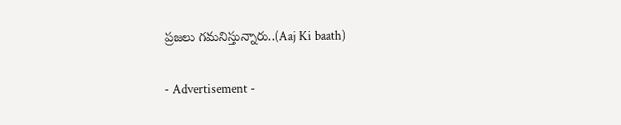ప్రజలు గమనిస్తున్నారు..(Aaj Ki baath)

- Advertisement -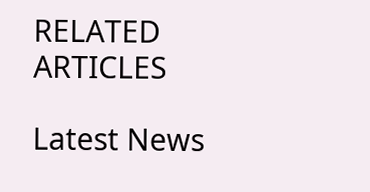RELATED ARTICLES

Latest News